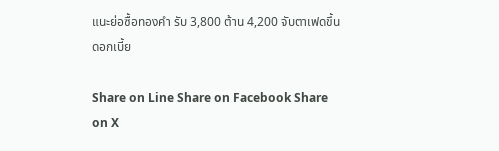แนะย่อซื้อทองคำ รับ 3,800 ต้าน 4,200 จับตาเฟดขึ้นดอกเบี้ย

Share on Line Share on Facebook Share on X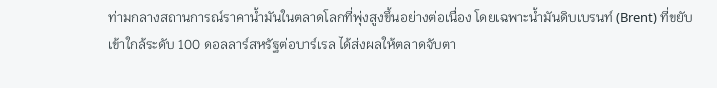ท่ามกลางสถานการณ์ราคาน้ำมันในตลาดโลกที่พุ่งสูงขึ้นอย่างต่อเนื่อง โดยเฉพาะน้ำมันดิบเบรนท์ (Brent) ที่ขยับเข้าใกล้ระดับ 100 ดอลลาร์สหรัฐต่อบาร์เรล ได้ส่งผลให้ตลาดจับตา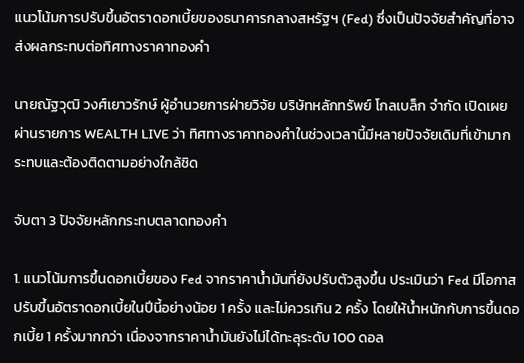แนวโน้มการปรับขึ้นอัตราดอกเบี้ยของธนาคารกลางสหรัฐฯ (Fed) ซึ่งเป็นปัจจัยสำคัญที่อาจส่งผลกระทบต่อทิศทางราคาทองคำ

นายณัฐวุฒิ วงศ์เยาวรักษ์ ผู้อำนวยการฝ่ายวิจัย บริษัทหลักทรัพย์ โกลเบล็ก จำกัด เปิดเผยผ่านรายการ WEALTH LIVE ว่า ทิศทางราคาทองคำในช่วงเวลานี้มีหลายปัจจัยเดิมที่เข้ามากระทบและต้องติดตามอย่างใกล้ชิด

จับตา 3 ปัจจัยหลักกระทบตลาดทองคำ

1. แนวโน้มการขึ้นดอกเบี้ยของ Fed จากราคาน้ำมันที่ยังปรับตัวสูงขึ้น ประเมินว่า Fed มีโอกาสปรับขึ้นอัตราดอกเบี้ยในปีนี้อย่างน้อย 1 ครั้ง และไม่ควรเกิน 2 ครั้ง โดยให้น้ำหนักกับการขึ้นดอกเบี้ย 1 ครั้งมากกว่า เนื่องจากราคาน้ำมันยังไม่ได้ทะลุระดับ 100 ดอล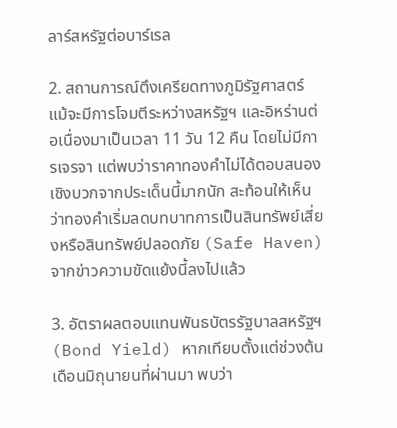ลาร์สหรัฐต่อบาร์เรล

2. สถานการณ์ตึงเครียดทางภูมิรัฐศาสตร์ แม้จะมีการโจมตีระหว่างสหรัฐฯ และอิหร่านต่อเนื่องมาเป็นเวลา 11 วัน 12 คืน โดยไม่มีการเจรจา แต่พบว่าราคาทองคำไม่ได้ตอบสนองเชิงบวกจากประเด็นนี้มากนัก สะท้อนให้เห็นว่าทองคำเริ่มลดบทบาทการเป็นสินทรัพย์เสี่ยงหรือสินทรัพย์ปลอดภัย (Safe Haven) จากข่าวความขัดแย้งนี้ลงไปแล้ว

3. อัตราผลตอบแทนพันธบัตรรัฐบาลสหรัฐฯ (Bond Yield) หากเทียบตั้งแต่ช่วงต้นเดือนมิถุนายนที่ผ่านมา พบว่า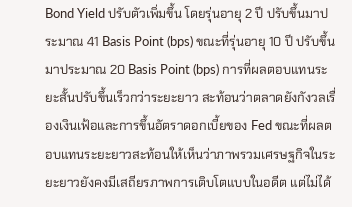Bond Yield ปรับตัวเพิ่มขึ้น โดยรุ่นอายุ 2 ปี ปรับขึ้นมาประมาณ 41 Basis Point (bps) ขณะที่รุ่นอายุ 10 ปี ปรับขึ้นมาประมาณ 20 Basis Point (bps) การที่ผลตอบแทนระยะสั้นปรับขึ้นเร็วกว่าระยะยาว สะท้อนว่าตลาดยังกังวลเรื่องเงินเฟ้อและการขึ้นอัตราดอกเบี้ยของ Fed ขณะที่ผลตอบแทนระยะยาวสะท้อนให้เห็นว่าภาพรวมเศรษฐกิจในระยะยาวยังคงมีเสถียรภาพการเติบโตแบบในอดีต แต่ไม่ได้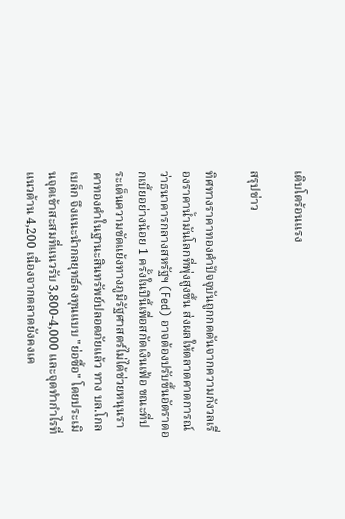เติบโตร้อนแรง

สรุปข่าว

ทิศทางราคาทองคำปัจจุบันถูกกดดันจากความกังวลเรื่องราคาน้ำมันโลกที่พุ่งสูงขึ้น ส่งผลให้ตลาดคาดการณ์ว่าธนาคารกลางสหรัฐฯ (Fed) อาจต้องปรับขึ้นอัตราดอกเบี้ยอย่างน้อย 1 ครั้งในปีนี้เพื่อสกัดเงินเฟ้อ ขณะที่ประเด็นความขัดแย้งทางภูมิรัฐศาสตร์ไม่ได้ช่วยหนุนราคาทองคำในฐานะสินทรัพย์ปลอดภัยแล้ว ทาง บล.โกลเบล็ก จึงแนะนำกลยุทธ์ลงทุนแบบ "ย่อซื้อ" โดยประเมินจุดเข้าสะสมที่แนวรับ 3,800-4,000 และจุดทำกำไรที่แนวต้าน 4,200 เนื่องจากตลาดยังคงเค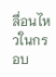ลื่อนไหวในกรอบ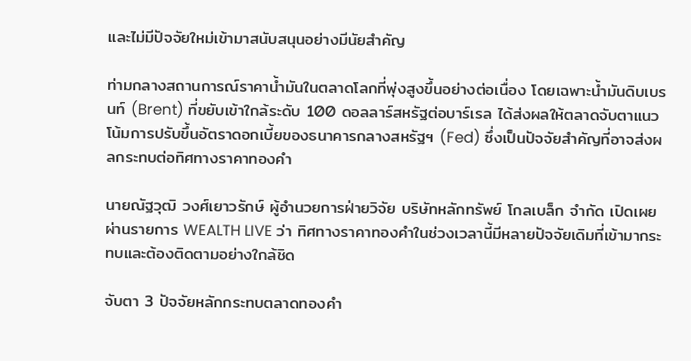และไม่มีปัจจัยใหม่เข้ามาสนับสนุนอย่างมีนัยสำคัญ

ท่ามกลางสถานการณ์ราคาน้ำมันในตลาดโลกที่พุ่งสูงขึ้นอย่างต่อเนื่อง โดยเฉพาะน้ำมันดิบเบรนท์ (Brent) ที่ขยับเข้าใกล้ระดับ 100 ดอลลาร์สหรัฐต่อบาร์เรล ได้ส่งผลให้ตลาดจับตาแนวโน้มการปรับขึ้นอัตราดอกเบี้ยของธนาคารกลางสหรัฐฯ (Fed) ซึ่งเป็นปัจจัยสำคัญที่อาจส่งผลกระทบต่อทิศทางราคาทองคำ

นายณัฐวุฒิ วงศ์เยาวรักษ์ ผู้อำนวยการฝ่ายวิจัย บริษัทหลักทรัพย์ โกลเบล็ก จำกัด เปิดเผยผ่านรายการ WEALTH LIVE ว่า ทิศทางราคาทองคำในช่วงเวลานี้มีหลายปัจจัยเดิมที่เข้ามากระทบและต้องติดตามอย่างใกล้ชิด

จับตา 3 ปัจจัยหลักกระทบตลาดทองคำ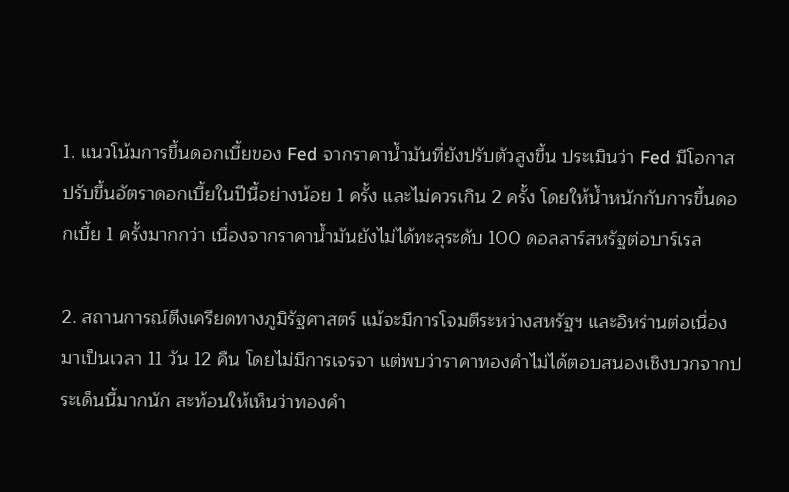1. แนวโน้มการขึ้นดอกเบี้ยของ Fed จากราคาน้ำมันที่ยังปรับตัวสูงขึ้น ประเมินว่า Fed มีโอกาสปรับขึ้นอัตราดอกเบี้ยในปีนี้อย่างน้อย 1 ครั้ง และไม่ควรเกิน 2 ครั้ง โดยให้น้ำหนักกับการขึ้นดอกเบี้ย 1 ครั้งมากกว่า เนื่องจากราคาน้ำมันยังไม่ได้ทะลุระดับ 100 ดอลลาร์สหรัฐต่อบาร์เรล

2. สถานการณ์ตึงเครียดทางภูมิรัฐศาสตร์ แม้จะมีการโจมตีระหว่างสหรัฐฯ และอิหร่านต่อเนื่องมาเป็นเวลา 11 วัน 12 คืน โดยไม่มีการเจรจา แต่พบว่าราคาทองคำไม่ได้ตอบสนองเชิงบวกจากประเด็นนี้มากนัก สะท้อนให้เห็นว่าทองคำ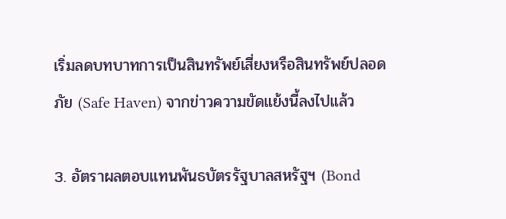เริ่มลดบทบาทการเป็นสินทรัพย์เสี่ยงหรือสินทรัพย์ปลอดภัย (Safe Haven) จากข่าวความขัดแย้งนี้ลงไปแล้ว

3. อัตราผลตอบแทนพันธบัตรรัฐบาลสหรัฐฯ (Bond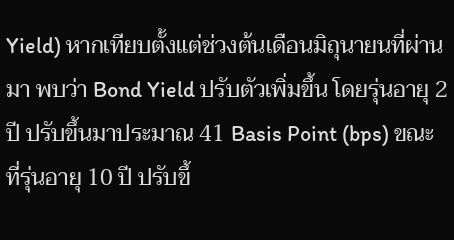Yield) หากเทียบตั้งแต่ช่วงต้นเดือนมิถุนายนที่ผ่านมา พบว่า Bond Yield ปรับตัวเพิ่มขึ้น โดยรุ่นอายุ 2 ปี ปรับขึ้นมาประมาณ 41 Basis Point (bps) ขณะที่รุ่นอายุ 10 ปี ปรับขึ้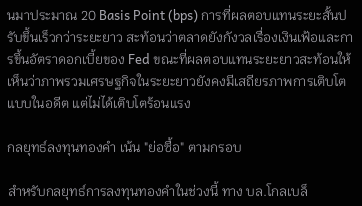นมาประมาณ 20 Basis Point (bps) การที่ผลตอบแทนระยะสั้นปรับขึ้นเร็วกว่าระยะยาว สะท้อนว่าตลาดยังกังวลเรื่องเงินเฟ้อและการขึ้นอัตราดอกเบี้ยของ Fed ขณะที่ผลตอบแทนระยะยาวสะท้อนให้เห็นว่าภาพรวมเศรษฐกิจในระยะยาวยังคงมีเสถียรภาพการเติบโตแบบในอดีต แต่ไม่ได้เติบโตร้อนแรง

กลยุทธ์ลงทุนทองคำ เน้น "ย่อซื้อ" ตามกรอบ

สำหรับกลยุทธ์การลงทุนทองคำในช่วงนี้ ทาง บล.โกลเบล็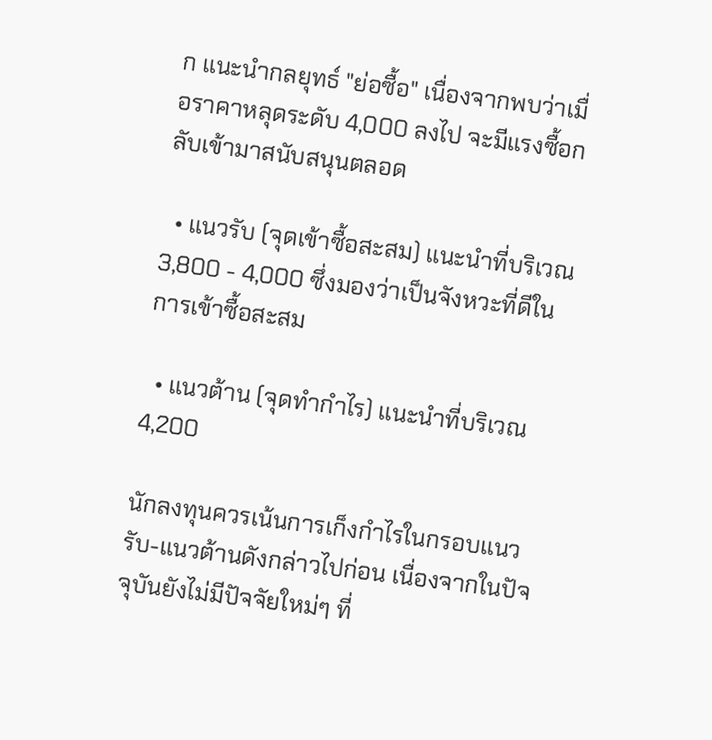ก แนะนำกลยุทธ์ "ย่อซื้อ" เนื่องจากพบว่าเมื่อราคาหลุดระดับ 4,000 ลงไป จะมีแรงซื้อกลับเข้ามาสนับสนุนตลอด

  • แนวรับ (จุดเข้าซื้อสะสม) แนะนำที่บริเวณ 3,800 - 4,000 ซึ่งมองว่าเป็นจังหวะที่ดีในการเข้าซื้อสะสม

  • แนวต้าน (จุดทำกำไร) แนะนำที่บริเวณ 4,200

นักลงทุนควรเน้นการเก็งกำไรในกรอบแนวรับ-แนวต้านดังกล่าวไปก่อน เนื่องจากในปัจจุบันยังไม่มีปัจจัยใหม่ๆ ที่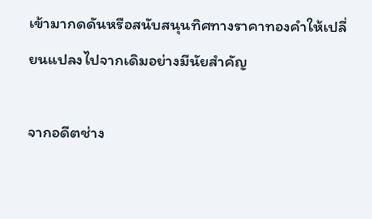เข้ามากดดันหรือสนับสนุนทิศทางราคาทองคำให้เปลี่ยนแปลงไปจากเดิมอย่างมีนัยสำคัญ

จากอดีตช่าง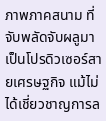ภาพภาคสนาม ที่จับพลัดจับผลูมาเป็นโปรดิวเซอร์สายเศรษฐกิจ แม้ไม่ได้เชี่ยวชาญการล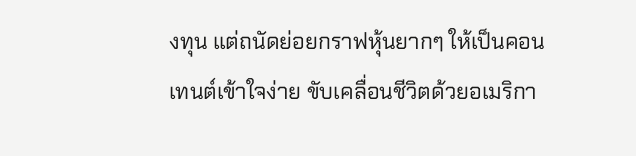งทุน แต่ถนัดย่อยกราฟหุ้นยากๆ ให้เป็นคอนเทนต์เข้าใจง่าย ขับเคลื่อนชีวิตด้วยอเมริกา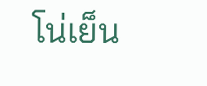โน่เย็น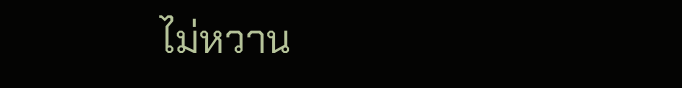ไม่หวาน